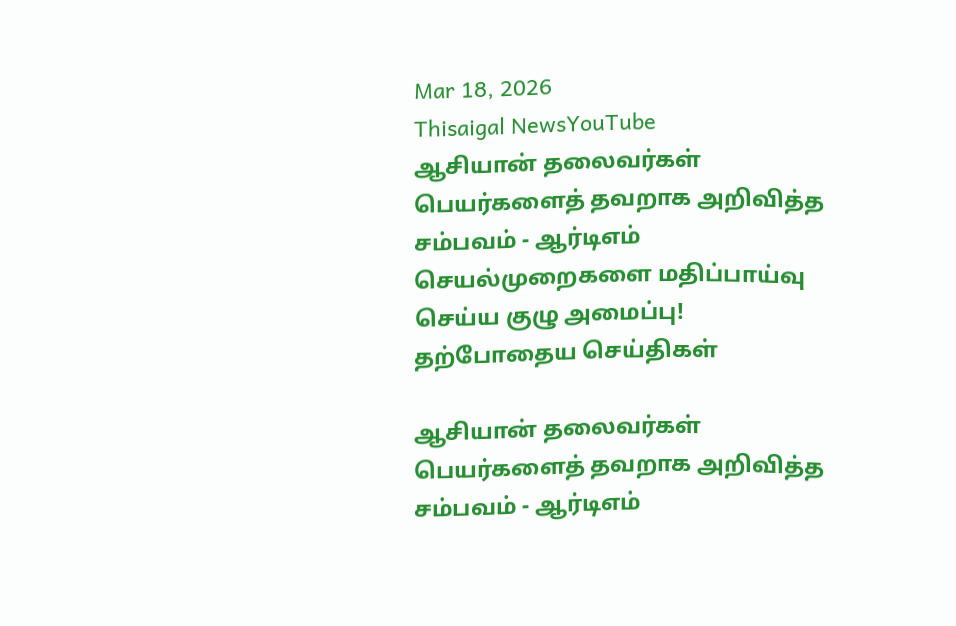Mar 18, 2026
Thisaigal NewsYouTube
ஆசியான் தலைவர்கள் பெயர்களைத் தவறாக அறிவித்த சம்பவம் - ஆர்டிஎம் செயல்முறைகளை மதிப்பாய்வு செய்ய குழு அமைப்பு!
தற்போதைய செய்திகள்

ஆசியான் தலைவர்கள் பெயர்களைத் தவறாக அறிவித்த சம்பவம் - ஆர்டிஎம்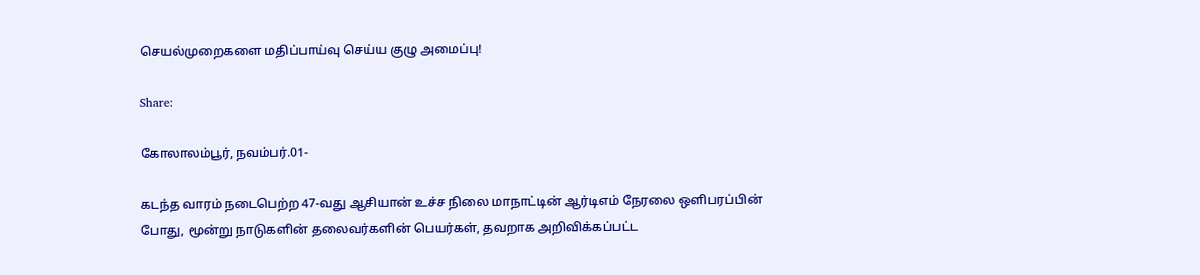செயல்முறைகளை மதிப்பாய்வு செய்ய குழு அமைப்பு!

Share:

கோலாலம்பூர், நவம்பர்.01-

கடந்த வாரம் நடைபெற்ற 47-வது ஆசியான் உச்ச நிலை மாநாட்டின் ஆர்டிஎம் நேரலை ஒளிபரப்பின் போது, மூன்று நாடுகளின் தலைவர்களின் பெயர்கள், தவறாக அறிவிக்கப்பட்ட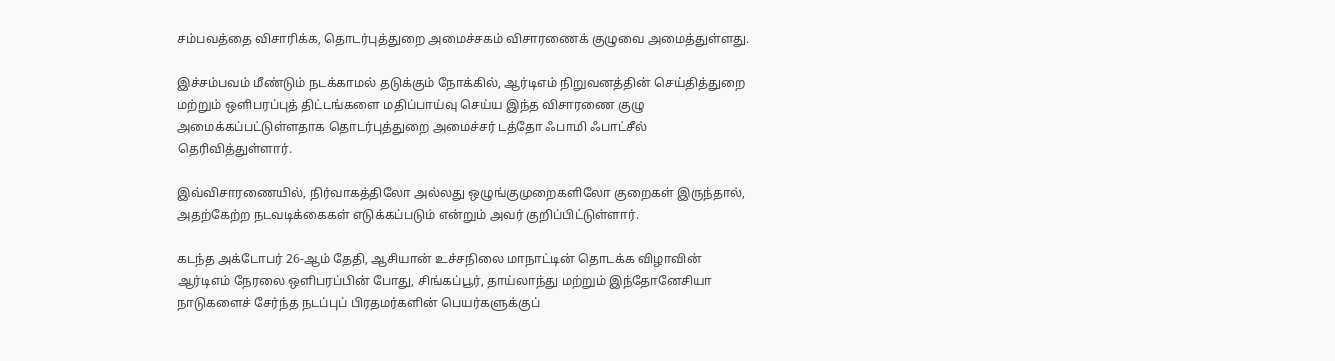சம்பவத்தை விசாரிக்க, தொடர்புத்துறை அமைச்சகம் விசாரணைக் குழுவை அமைத்துள்ளது.

இச்சம்பவம் மீண்டும் நடக்காமல் தடுக்கும் நோக்கில், ஆர்டிஎம் நிறுவனத்தின் செய்தித்துறை மற்றும் ஒளிபரப்புத் திட்டங்களை மதிப்பாய்வு செய்ய இந்த விசாரணை குழு அமைக்கப்பட்டுள்ளதாக தொடர்புத்துறை அமைச்சர் டத்தோ ஃபாமி ஃபாட்சீல் தெரிவித்துள்ளார்.

இவ்விசாரணையில், நிர்வாகத்திலோ அல்லது ஒழுங்குமுறைகளிலோ குறைகள் இருந்தால், அதற்கேற்ற நடவடிக்கைகள் எடுக்கப்படும் என்றும் அவர் குறிப்பிட்டுள்ளார்.

கடந்த அக்டோபர் 26-ஆம் தேதி, ஆசியான் உச்சநிலை மாநாட்டின் தொடக்க விழாவின் ஆர்டிஎம் நேரலை ஒளிபரப்பின் போது, சிங்கப்பூர், தாய்லாந்து மற்றும் இந்தோனேசியா நாடுகளைச் சேர்ந்த நடப்புப் பிரதமர்களின் பெயர்களுக்குப்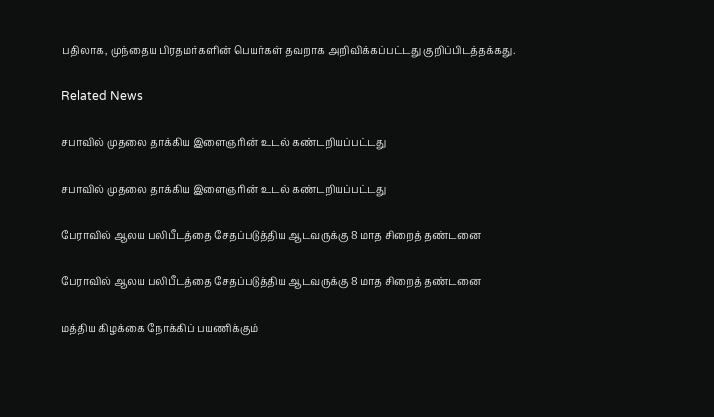பதிலாக, முந்தைய பிரதமர்களின் பெயர்கள் தவறாக அறிவிக்கப்பட்டது குறிப்பிடத்தக்கது.

Related News

சபாவில் முதலை தாக்கிய இளைஞரின் உடல் கண்டறியப்பட்டது

சபாவில் முதலை தாக்கிய இளைஞரின் உடல் கண்டறியப்பட்டது

பேராவில் ஆலய பலிபீடத்தை சேதப்படுத்திய ஆடவருக்கு 8 மாத சிறைத் தண்டனை

பேராவில் ஆலய பலிபீடத்தை சேதப்படுத்திய ஆடவருக்கு 8 மாத சிறைத் தண்டனை

மத்திய கிழக்கை நோக்கிப் பயணிக்கும்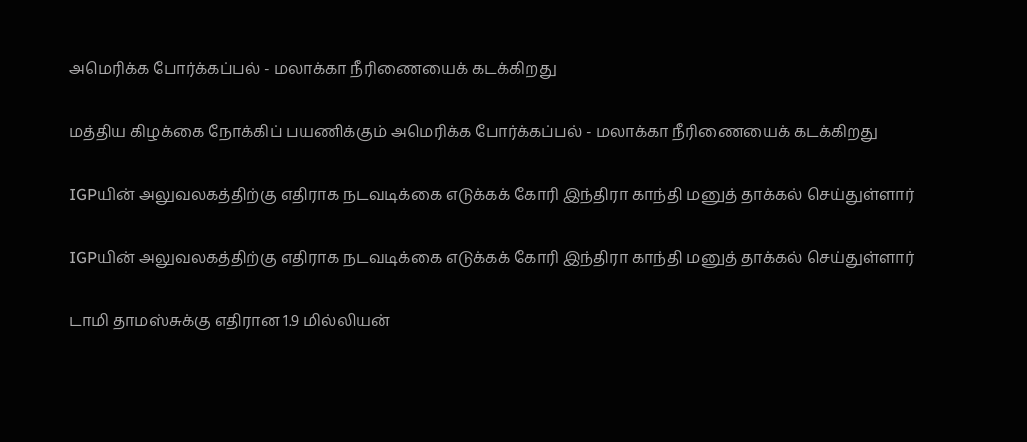அமெரிக்க போர்க்கப்பல் - மலாக்கா நீரிணையைக் கடக்கிறது

மத்திய கிழக்கை நோக்கிப் பயணிக்கும் அமெரிக்க போர்க்கப்பல் - மலாக்கா நீரிணையைக் கடக்கிறது

IGPயின் அலுவலகத்திற்கு எதிராக நடவடிக்கை எடுக்கக் கோரி இந்திரா காந்தி மனுத் தாக்கல் செய்துள்ளார்

IGPயின் அலுவலகத்திற்கு எதிராக நடவடிக்கை எடுக்கக் கோரி இந்திரா காந்தி மனுத் தாக்கல் செய்துள்ளார்

டாமி தாமஸ்சுக்கு எதிரான 1.9 மில்லியன்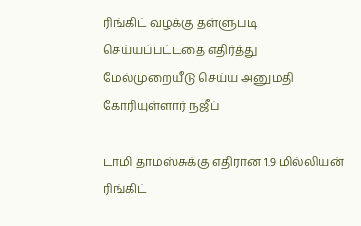ரிங்கிட் வழக்கு தள்ளுபடி செய்யப்பட்டதை எதிர்த்து மேல்முறையீடு செய்ய அனுமதி கோரியுள்ளார் நஜீப்

டாமி தாமஸ்சுக்கு எதிரான 1.9 மில்லியன் ரிங்கிட்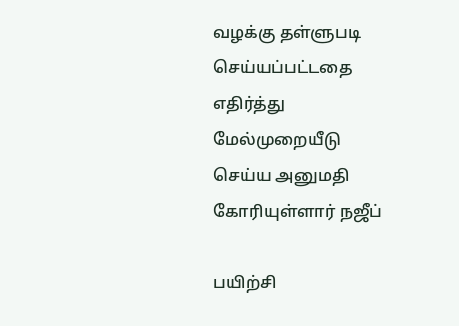வழக்கு தள்ளுபடி செய்யப்பட்டதை எதிர்த்து மேல்முறையீடு செய்ய அனுமதி கோரியுள்ளார் நஜீப்

பயிற்சி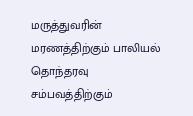மருத்துவரின் மரணத்திற்கும் பாலியல் தொந்தரவு சம்பவத்திற்கும்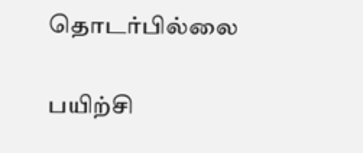தொடர்பில்லை

பயிற்சி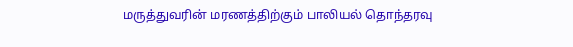மருத்துவரின் மரணத்திற்கும் பாலியல் தொந்தரவு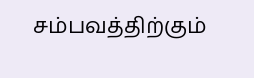சம்பவத்திற்கும்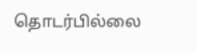தொடர்பில்லை